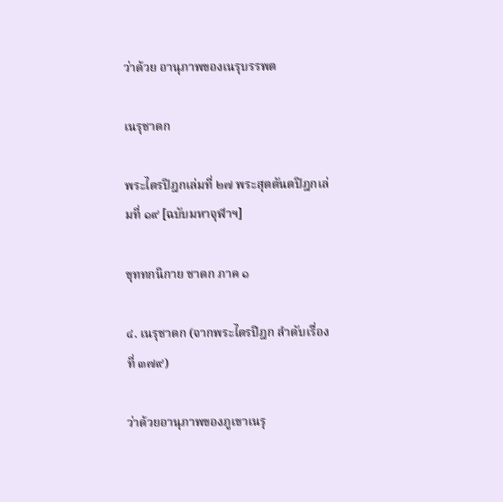ว่าด้วย อานุภาพของเนรุบรรพต

เนรุชาดก

พระไตรปิฎกเล่มที่ ๒๗ พระสุตตันตปิฎกเล่มที่ ๑๙ [ฉบับมหาจุฬาฯ]

ขุททกนิกาย ชาดก ภาค ๑

๔. เนรุชาดก (จากพระไตรปิฎก ลำดับเรื่องที่ ๓๗๙)

ว่าด้วยอานุภาพของภูเขาเนรุ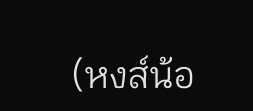(หงส์น้อ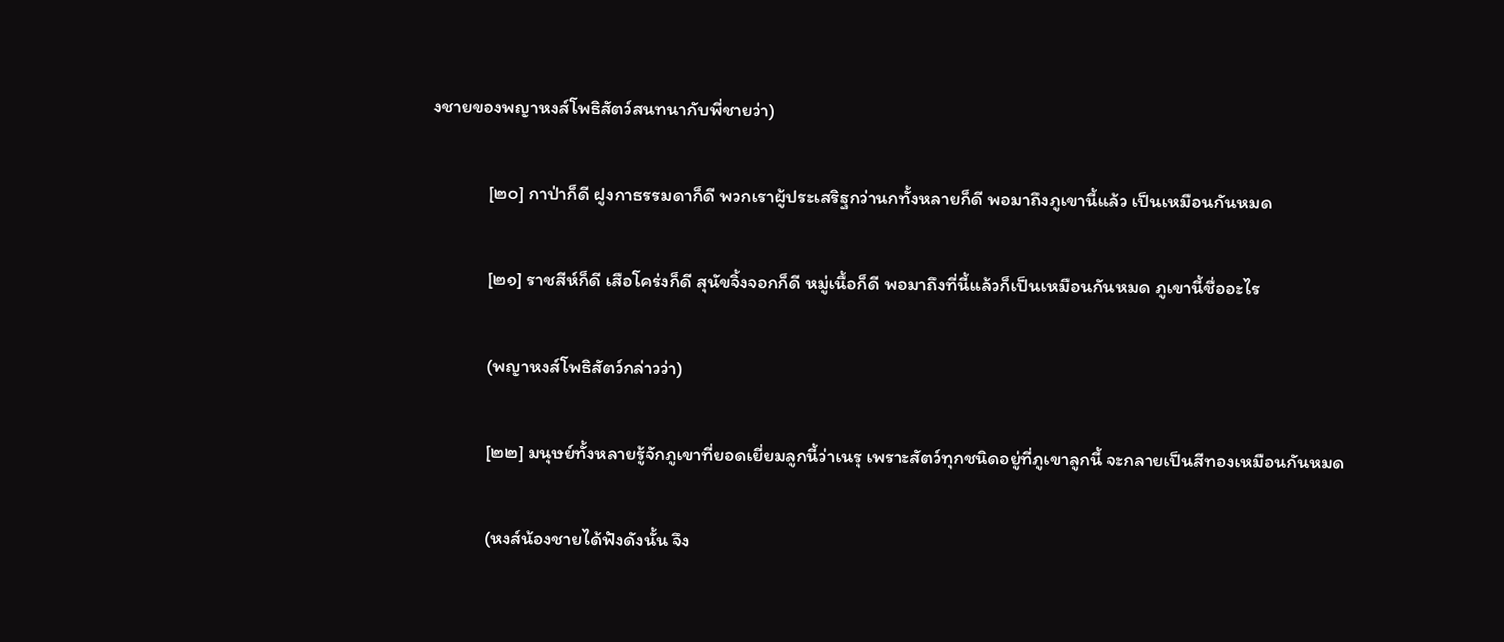งชายของพญาหงส์โพธิสัตว์สนทนากับพี่ชายว่า)

             [๒๐] กาป่าก็ดี ฝูงกาธรรมดาก็ดี พวกเราผู้ประเสริฐกว่านกทั้งหลายก็ดี พอมาถึงภูเขานี้แล้ว เป็นเหมือนกันหมด

             [๒๑] ราชสีห์ก็ดี เสือโคร่งก็ดี สุนัขจิ้งจอกก็ดี หมู่เนื้อก็ดี พอมาถึงที่นี้แล้วก็เป็นเหมือนกันหมด ภูเขานี้ชื่ออะไร

             (พญาหงส์โพธิสัตว์กล่าวว่า)

             [๒๒] มนุษย์ทั้งหลายรู้จักภูเขาที่ยอดเยี่ยมลูกนี้ว่าเนรุ เพราะสัตว์ทุกชนิดอยู่ที่ภูเขาลูกนี้ จะกลายเป็นสีทองเหมือนกันหมด

             (หงส์น้องชายได้ฟังดังนั้น จึง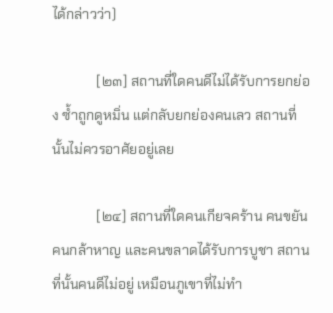ได้กล่าวว่า)

             [๒๓] สถานที่ใดคนดีไม่ได้รับการยกย่อง ซ้ำถูกดูหมิ่น แต่กลับยกย่องคนเลว สถานที่นั้นไม่ควรอาศัยอยู่เลย

             [๒๔] สถานที่ใดคนเกียจคร้าน คนขยัน คนกล้าหาญ และคนขลาดได้รับการบูชา สถานที่นั้นคนดีไม่อยู่ เหมือนภูเขาที่ไม่ทำ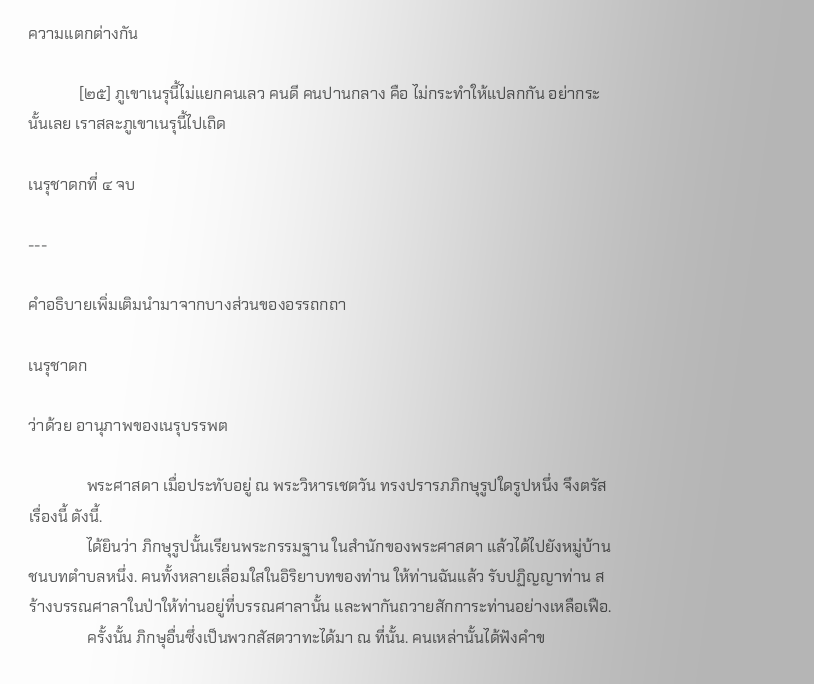ความแตกต่างกัน

             [๒๕] ภูเขาเนรุนี้ไม่แยกคนเลว คนดี คนปานกลาง คือ ไม่กระทำให้แปลกกัน อย่ากระนั้นเลย เราสละภูเขาเนรุนี้ไปเถิด

เนรุชาดกที่ ๔ จบ

---

คำอธิบายเพิ่มเติมนำมาจากบางส่วนของอรรถกถา

เนรุชาดก

ว่าด้วย อานุภาพของเนรุบรรพต

               พระศาสดา เมื่อประทับอยู่ ณ พระวิหารเชตวัน ทรงปรารภภิกษุรูปใดรูปหนึ่ง จึงตรัสเรื่องนี้ ดังนี้.
               ได้ยินว่า ภิกษุรูปนั้นเรียนพระกรรมฐาน ในสำนักของพระศาสดา แล้วได้ไปยังหมู่บ้านชนบทตำบลหนึ่ง. คนทั้งหลายเลื่อมใสในอิริยาบทของท่าน ให้ท่านฉันแล้ว รับปฏิญญาท่าน สร้างบรรณศาลาในป่าให้ท่านอยู่ที่บรรณศาลานั้น และพากันถวายสักการะท่านอย่างเหลือเฟือ.
               ครั้งนั้น ภิกษุอื่นซึ่งเป็นพวกสัสตวาทะได้มา ณ ที่นั้น. คนเหล่านั้นได้ฟังคำข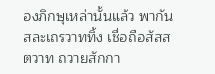องภิกษุเหล่านั้นแล้ว พากันสละเถรวาททิ้ง เชื่อถือสัสสตวาท ถวายสักกา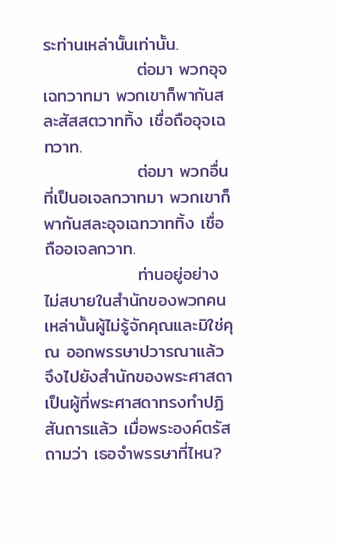ระท่านเหล่านั้นเท่านั้น.
               ต่อมา พวกอุจเฉทวาทมา พวกเขาก็พากันสละสัสสตวาททิ้ง เชื่อถืออุจเฉทวาท.
               ต่อมา พวกอื่นที่เป็นอเจลกวาทมา พวกเขาก็พากันสละอุจเฉทวาททิ้ง เชื่อถืออเจลกวาท.
               ท่านอยู่อย่างไม่สบายในสำนักของพวกคนเหล่านั้นผู้ไม่รู้จักคุณและมิใช่คุณ ออกพรรษาปวารณาแล้ว จึงไปยังสำนักของพระศาสดา เป็นผู้ที่พระศาสดาทรงทำปฏิสันถารแล้ว เมื่อพระองค์ตรัสถามว่า เธอจำพรรษาที่ไหน?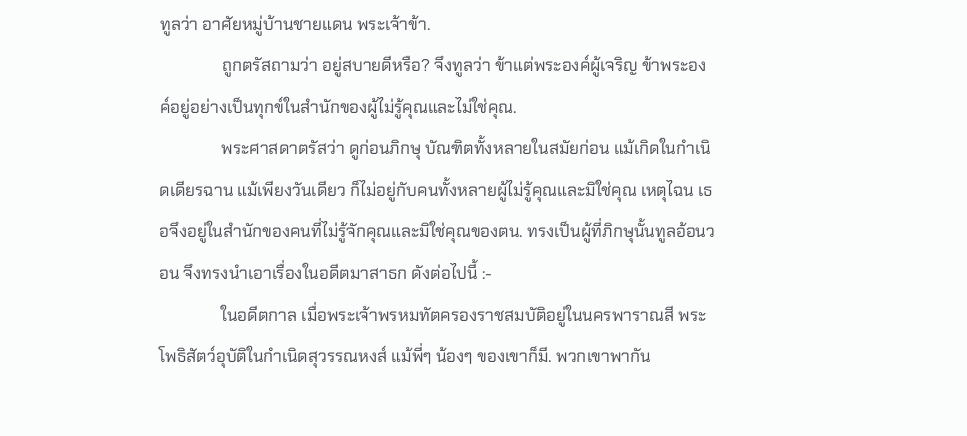ทูลว่า อาศัยหมู่บ้านชายแดน พระเจ้าข้า.
               ถูกตรัสถามว่า อยู่สบายดีหรือ? จึงทูลว่า ข้าแต่พระองค์ผู้เจริญ ข้าพระองค์อยู่อย่างเป็นทุกข์ในสำนักของผู้ไม่รู้คุณและไม่ใช่คุณ.
               พระศาสดาตรัสว่า ดูก่อนภิกษุ บัณฑิตทั้งหลายในสมัยก่อน แม้เกิดในกำเนิดเดียรฉาน แม้เพียงวันเดียว ก็ไม่อยู่กับคนทั้งหลายผู้ไม่รู้คุณและมิใช่คุณ เหตุไฉน เธอจึงอยู่ในสำนักของคนที่ไม่รู้จักคุณและมิใช่คุณของตน. ทรงเป็นผู้ที่ภิกษุนั้นทูลอ้อนวอน จึงทรงนำเอาเรื่องในอดีตมาสาธก ดังต่อไปนี้ :-
               ในอดีตกาล เมื่อพระเจ้าพรหมทัตครองราชสมบัติอยู่ในนครพาราณสี พระโพธิสัตว์อุบัติในกำเนิดสุวรรณหงส์ แม้พี่ๆ น้องๆ ของเขาก็มี. พวกเขาพากัน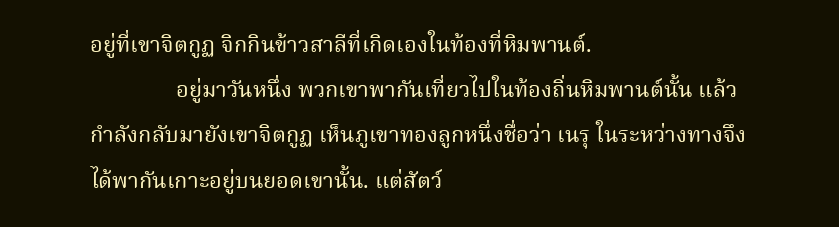อยู่ที่เขาจิตกูฏ จิกกินข้าวสาลีที่เกิดเองในท้องที่หิมพานต์.
               อยู่มาวันหนึ่ง พวกเขาพากันเที่ยวไปในท้องถิ่นหิมพานต์นั้น แล้วกำลังกลับมายังเขาจิตกูฏ เห็นภูเขาทองลูกหนึ่งชื่อว่า เนรุ ในระหว่างทางจึงได้พากันเกาะอยู่บนยอดเขานั้น. แต่สัตว์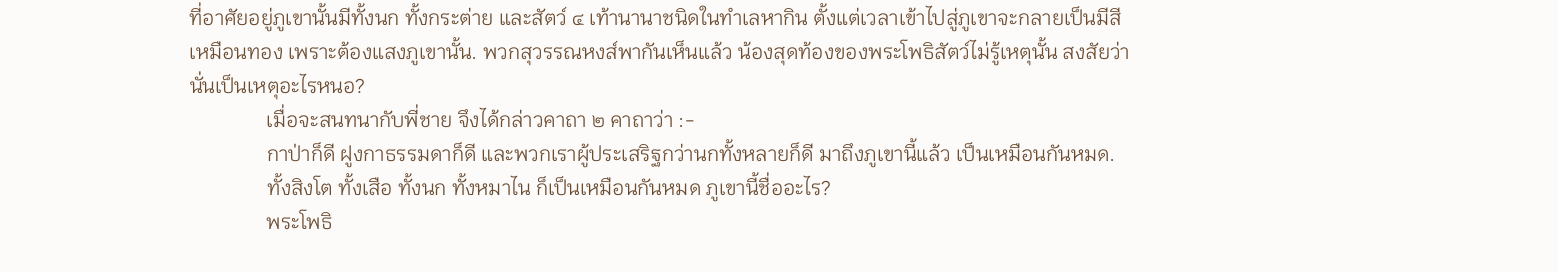ที่อาศัยอยู่ภูเขานั้นมีทั้งนก ทั้งกระต่าย และสัตว์ ๔ เท้านานาชนิดในทำเลหากิน ตั้งแต่เวลาเข้าไปสู่ภูเขาจะกลายเป็นมีสีเหมือนทอง เพราะต้องแสงภูเขานั้น. พวกสุวรรณหงส์พากันเห็นแล้ว น้องสุดท้องของพระโพธิสัตว์ไม่รู้เหตุนั้น สงสัยว่า นั่นเป็นเหตุอะไรหนอ?
               เมื่อจะสนทนากับพี่ชาย จึงได้กล่าวคาถา ๒ คาถาว่า :-
               กาป่าก็ดี ฝูงกาธรรมดาก็ดี และพวกเราผู้ประเสริฐกว่านกทั้งหลายก็ดี มาถึงภูเขานี้แล้ว เป็นเหมือนกันหมด.
               ทั้งสิงโต ทั้งเสือ ทั้งนก ทั้งหมาไน ก็เป็นเหมือนกันหมด ภูเขานี้ชื่ออะไร?
               พระโพธิ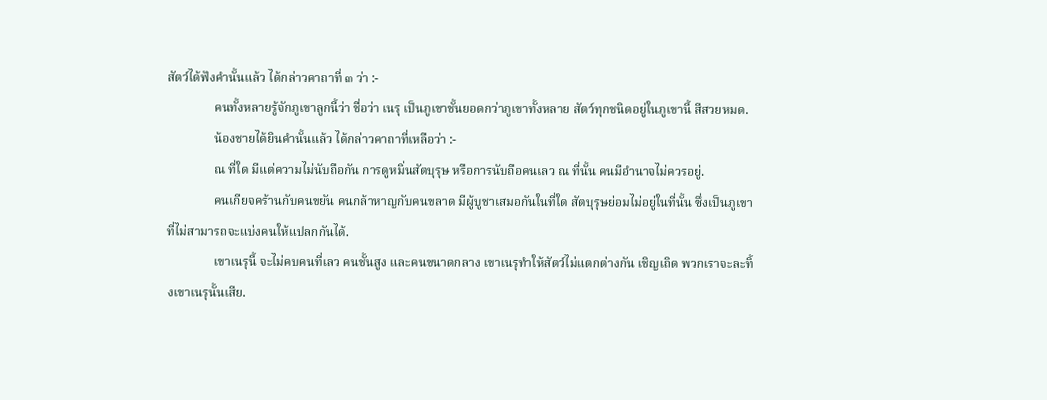สัตว์ได้ฟังคำนั้นแล้ว ได้กล่าวคาถาที่ ๓ ว่า :-
               คนทั้งหลายรู้จักภูเขาลูกนี้ว่า ชื่อว่า เนรุ เป็นภูเขาชั้นยอดกว่าภูเขาทั้งหลาย สัตว์ทุกชนิดอยู่ในภูเขานี้ สีสวยหมด.
               น้องชายได้ยินคำนั้นแล้ว ได้กล่าวคาถาที่เหลือว่า :-
               ณ ที่ใด มีแต่ความไม่นับถือกัน การดูหมิ่นสัตบุรุษ หรือการนับถือคนเลว ณ ที่นั้น คนมีอำนาจไม่ควรอยู่.
               คนเกียจคร้านกับคนขยัน คนกล้าหาญกับคนขลาด มีผู้บูชาเสมอกันในที่ใด สัตบุรุษย่อมไม่อยู่ในที่นั้น ซึ่งเป็นภูเขาที่ไม่สามารถจะแบ่งคนให้แปลกกันได้.
               เขาเนรุนี้ จะไม่คบคนที่เลว คนชั้นสูง และคนขนาดกลาง เขาเนรุทำให้สัตว์ไม่แตกต่างกัน เชิญเถิด พวกเราจะละทิ้งเขาเนรุนั้นเสีย.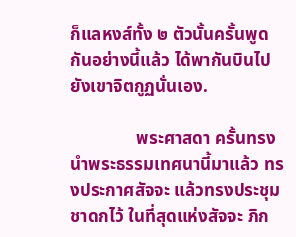ก็แลหงส์ทั้ง ๒ ตัวนั้นครั้นพูดกันอย่างนี้แล้ว ได้พากันบินไปยังเขาจิตกูฏนั่นเอง.

               พระศาสดา ครั้นทรงนำพระธรรมเทศนานี้มาแล้ว ทรงประกาศสัจจะ แล้วทรงประชุมชาดกไว้ ในที่สุดแห่งสัจจะ ภิก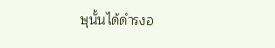ษุนั้นได้ดำรงอ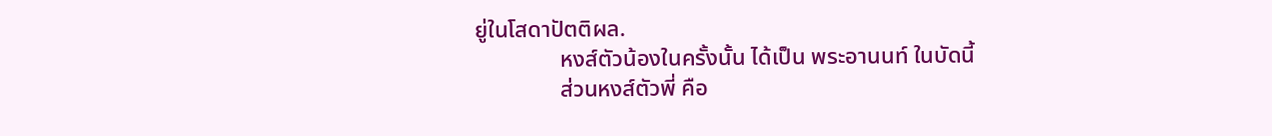ยู่ในโสดาปัตติผล.
               หงส์ตัวน้องในครั้งนั้น ได้เป็น พระอานนท์ ในบัดนี้
               ส่วนหงส์ตัวพี่ คือ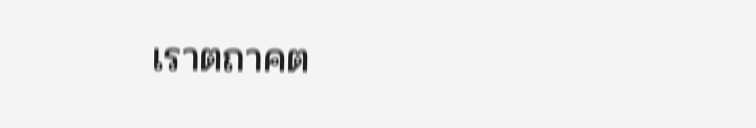เราตถาคต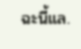ฉะนี้แล.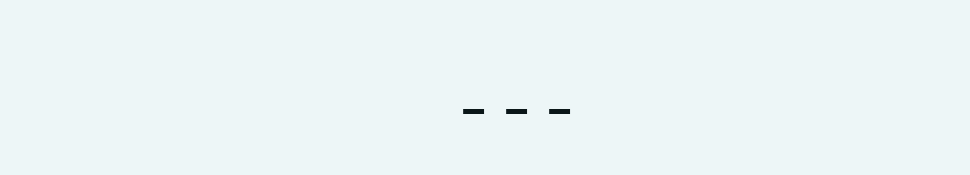---